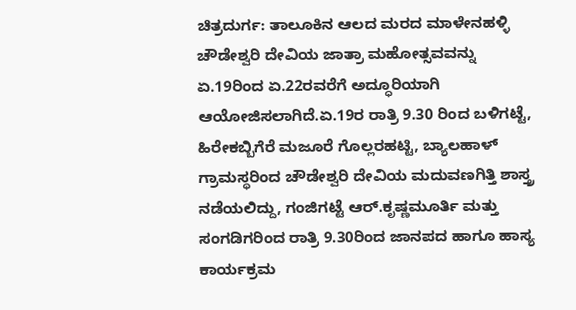ಚಿತ್ರದುರ್ಗ: ತಾಲೂಕಿನ ಆಲದ ಮರದ ಮಾಳೇನಹಳ್ಳಿ ಚೌಡೇಶ್ವರಿ ದೇವಿಯ ಜಾತ್ರಾ ಮಹೋತ್ಸವವನ್ನು ಏ.19ರಿಂದ ಏ.22ರವರೆಗೆ ಅದ್ಧೂರಿಯಾಗಿ ಆಯೋಜಿಸಲಾಗಿದೆ.ಏ.19ರ ರಾತ್ರಿ 9.30 ರಿಂದ ಬಳಿಗಟ್ಟೆ, ಹಿರೇಕಬ್ಬಿಗೆರೆ ಮಜೂರೆ ಗೊಲ್ಲರಹಟ್ಟಿ, ಬ್ಯಾಲಹಾಳ್ ಗ್ರಾಮಸ್ಥರಿಂದ ಚೌಡೇಶ್ವರಿ ದೇವಿಯ ಮದುವಣಗಿತ್ತಿ ಶಾಸ್ತ್ರ ನಡೆಯಲಿದ್ದು, ಗಂಜಿಗಟ್ಟೆ ಆರ್.ಕೃಷ್ಣಮೂರ್ತಿ ಮತ್ತು ಸಂಗಡಿಗರಿಂದ ರಾತ್ರಿ 9.30ರಿಂದ ಜಾನಪದ ಹಾಗೂ ಹಾಸ್ಯ ಕಾರ್ಯಕ್ರಮ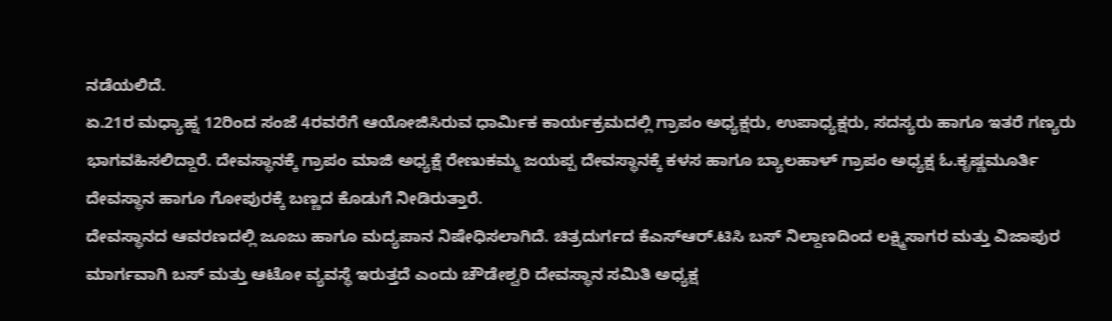ನಡೆಯಲಿದೆ.
ಏ.21ರ ಮಧ್ಯಾಹ್ನ 12ರಿಂದ ಸಂಜೆ 4ರವರೆಗೆ ಆಯೋಜಿಸಿರುವ ಧಾರ್ಮಿಕ ಕಾರ್ಯಕ್ರಮದಲ್ಲಿ ಗ್ರಾಪಂ ಅಧ್ಯಕ್ಷರು, ಉಪಾಧ್ಯಕ್ಷರು, ಸದಸ್ಯರು ಹಾಗೂ ಇತರೆ ಗಣ್ಯರು ಭಾಗವಹಿಸಲಿದ್ದಾರೆ. ದೇವಸ್ಥಾನಕ್ಕೆ ಗ್ರಾಪಂ ಮಾಜಿ ಅಧ್ಯಕ್ಷೆ ರೇಣುಕಮ್ಮ ಜಯಪ್ಪ ದೇವಸ್ಥಾನಕ್ಕೆ ಕಳಸ ಹಾಗೂ ಬ್ಯಾಲಹಾಳ್ ಗ್ರಾಪಂ ಅಧ್ಯಕ್ಷ ಓ.ಕೃಷ್ಣಮೂರ್ತಿ ದೇವಸ್ಥಾನ ಹಾಗೂ ಗೋಪುರಕ್ಕೆ ಬಣ್ಣದ ಕೊಡುಗೆ ನೀಡಿರುತ್ತಾರೆ.
ದೇವಸ್ಥಾನದ ಆವರಣದಲ್ಲಿ ಜೂಜು ಹಾಗೂ ಮದ್ಯಪಾನ ನಿಷೇಧಿಸಲಾಗಿದೆ. ಚಿತ್ರದುರ್ಗದ ಕೆಎಸ್ಆರ್.ಟಿಸಿ ಬಸ್ ನಿಲ್ದಾಣದಿಂದ ಲಕ್ಷ್ಮಿಸಾಗರ ಮತ್ತು ವಿಜಾಪುರ ಮಾರ್ಗವಾಗಿ ಬಸ್ ಮತ್ತು ಆಟೋ ವ್ಯವಸ್ಥೆ ಇರುತ್ತದೆ ಎಂದು ಚೌಡೇಶ್ವರಿ ದೇವಸ್ಥಾನ ಸಮಿತಿ ಅಧ್ಯಕ್ಷ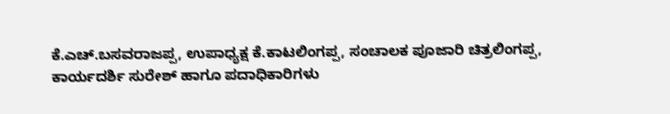ಕೆ.ಎಚ್.ಬಸವರಾಜಪ್ಪ, ಉಪಾಧ್ಯಕ್ಷ ಕೆ.ಕಾಟಲಿಂಗಪ್ಪ, ಸಂಚಾಲಕ ಪೂಜಾರಿ ಚಿತ್ರಲಿಂಗಪ್ಪ, ಕಾರ್ಯದರ್ಶಿ ಸುರೇಶ್ ಹಾಗೂ ಪದಾಧಿಕಾರಿಗಳು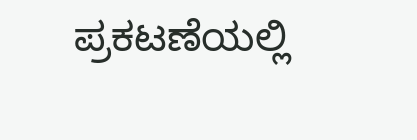ಪ್ರಕಟಣೆಯಲ್ಲಿ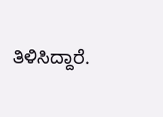ತಿಳಿಸಿದ್ದಾರೆ.